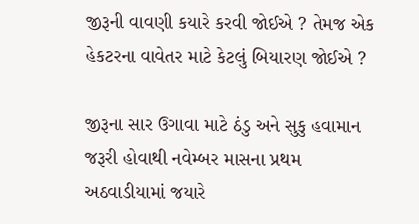જીરૂની વાવણી કયારે કરવી જોઈએ ? તેમજ એક હેકટરના વાવેતર માટે કેટલું બિયારણ જોઈએ ?

જીરૂના સાર ઉગાવા માટે ઠંડુ અને સુકુ હવામાન જરૂરી હોવાથી નવેમ્‍બર માસના પ્રથમ અઠવાડીયામાં જયારે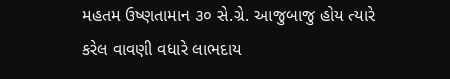મહતમ ઉષ્‍ણતામાન ૩૦ સે.ગ્રે. આજુબાજુ હોય ત્‍યારે કરેલ વાવણી વધારે લાભદાય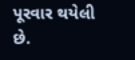પૂરવાર થયેલી છે.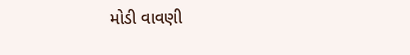મોડી વાવણી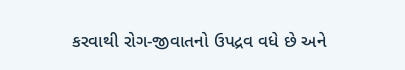કરવાથી રોગ-જીવાતનો ઉપદ્રવ વધે છે અને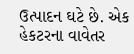ઉત્પાદન ઘટે છે. એક હેકટરના વાવેતર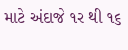માટે અંદાજે ૧ર થી ૧૬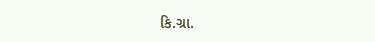કિ.ગ્રા.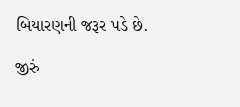બિયારણની જરૂર પડે છે.

જીરું